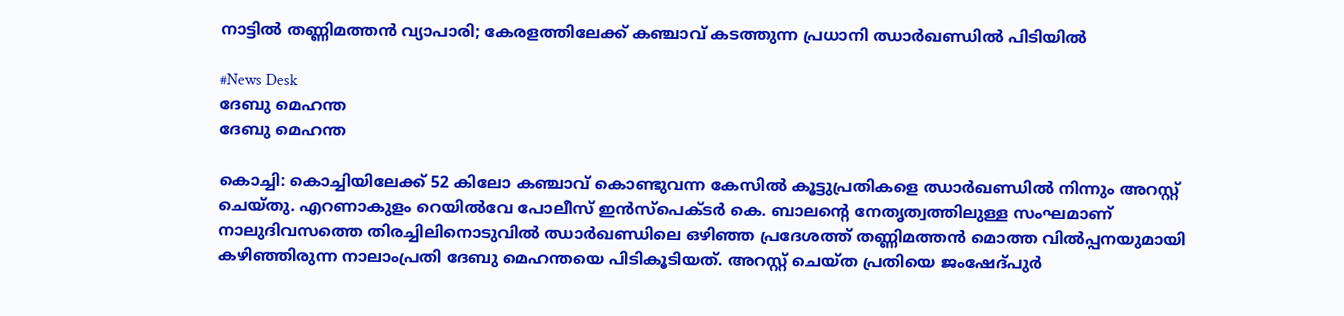നാട്ടിൽ തണ്ണിമത്തൻ വ്യാപാരി; കേരളത്തിലേക്ക് കഞ്ചാവ് കടത്തുന്ന പ്രധാനി ഝാർഖണ്ഡിൽ പിടിയിൽ

#News Desk
ദേബു മെഹന്ത
ദേബു മെഹന്ത

കൊച്ചി: കൊച്ചിയിലേക്ക് 52 കിലോ കഞ്ചാവ് കൊണ്ടുവന്ന കേസിൽ കൂട്ടുപ്രതികളെ ഝാർഖണ്ഡിൽ നിന്നും അറസ്റ്റ് ചെയ്തു. എറണാകുളം റെയിൽവേ പോലീസ് ഇൻസ്പെക്ടർ കെ. ബാലന്റെ നേതൃത്വത്തിലുള്ള സംഘമാണ് നാലുദിവസത്തെ തിരച്ചിലിനൊടുവിൽ ഝാർഖണ്ഡിലെ ഒഴിഞ്ഞ പ്രദേശത്ത് തണ്ണിമത്തൻ മൊത്ത വിൽപ്പനയുമായി കഴിഞ്ഞിരുന്ന നാലാംപ്രതി ദേബു മെഹന്തയെ പിടികൂടിയത്. അറസ്റ്റ് ചെയ്ത പ്രതിയെ ജംഷേദ്പുർ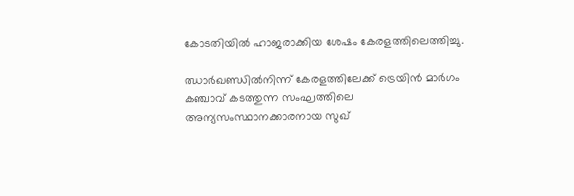കോടതിയിൽ ഹാജരാക്കിയ ശേഷം കേരളത്തിലെത്തിച്ചു.

ഝാർഖണ്ഡിൽനിന്ന് കേരളത്തിലേക്ക് ട്രെയിൻ മാർഗം കഞ്ചാവ് കടത്തുന്ന സംഘത്തിലെ അന്യസംസ്ഥാനക്കാരനായ സുഖ്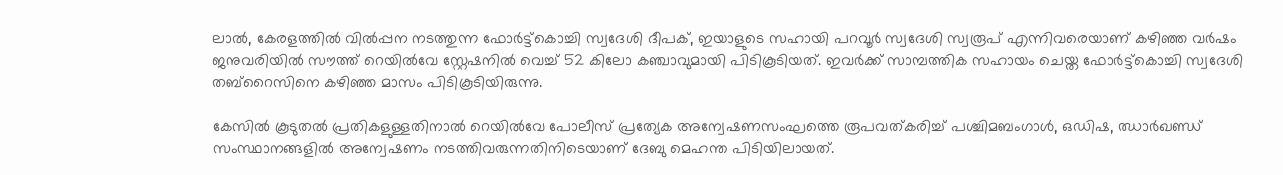ലാൽ, കേരളത്തിൽ വിൽപ്പന നടത്തുന്ന ഫോർട്ട്‌കൊച്ചി സ്വദേശി ദീപക്, ഇയാളുടെ സഹായി പറവൂർ സ്വദേശി സ്വരൂപ് എന്നിവരെയാണ് കഴിഞ്ഞ വർഷം ജനുവരിയിൽ സൗത്ത് റെയിൽവേ സ്റ്റേഷനിൽ വെച്ച് 52 കിലോ കഞ്ചാവുമായി പിടികൂടിയത്. ഇവർക്ക് സാമ്പത്തിക സഹായം ചെയ്ത ഫോർട്ട്‌കൊച്ചി സ്വദേശി തബ്‌റൈസിനെ കഴിഞ്ഞ മാസം പിടികൂടിയിരുന്നു.

കേസിൽ കൂടുതൽ പ്രതികളുള്ളതിനാൽ റെയിൽവേ പോലീസ് പ്രത്യേക അന്വേഷണസംഘത്തെ രൂപവത്കരിച്ച് പശ്ചിമബംഗാൾ, ഒഡിഷ, ഝാർഖണ്ഡ് സംസ്ഥാനങ്ങളിൽ അന്വേഷണം നടത്തിവരുന്നതിനിടെയാണ് ദേബു മെഹന്ത പിടിയിലായത്.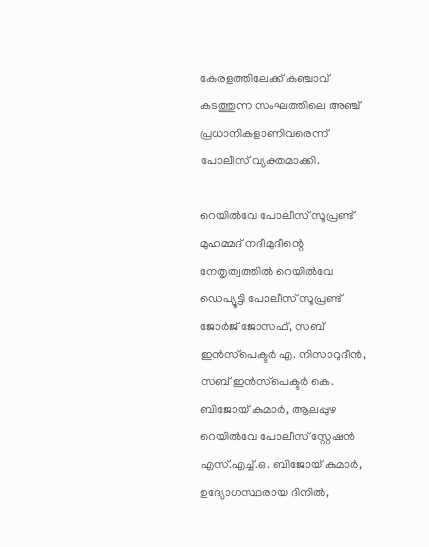കേരളത്തിലേക്ക് കഞ്ചാവ് കടത്തുന്ന സംഘത്തിലെ അഞ്ച് പ്രധാനികളാണിവരെന്ന് പോലീസ് വ്യക്തമാക്കി.

റെയിൽവേ പോലീസ് സൂപ്രണ്ട് മുഹമ്മദ് നദീമുദീന്റെ നേതൃത്വത്തിൽ റെയിൽവേ ഡെപ്യൂട്ടി പോലീസ് സൂപ്രണ്ട് ജോർജ് ജോസഫ്, സബ് ഇൻസ്‌പെക്ടർ എ. നിസാറുദീൻ, സബ് ഇൻസ്‌പെക്ടർ കെ. ബിജോയ് കുമാർ, ആലപ്പുഴ റെയിൽവേ പോലീസ് സ്റ്റേഷൻ എസ്.എച്ച്.ഒ. ബിജോയ് കുമാർ, ഉദ്യോഗസ്ഥരായ ദിനിൽ,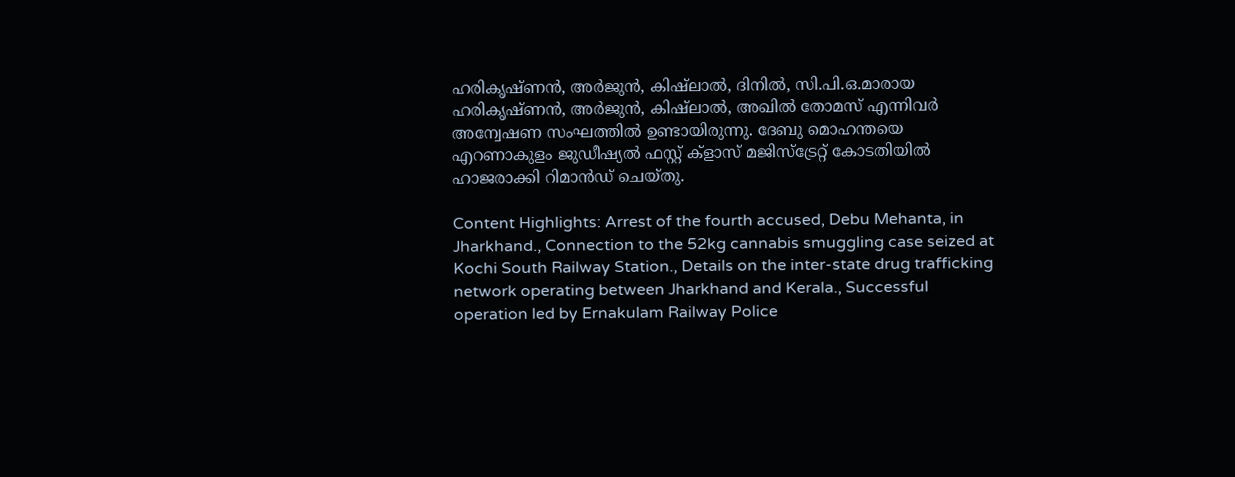ഹരികൃഷ്ണൻ, അർജുൻ, കിഷ്ലാൽ, ദിനിൽ, സി.പി.ഒ.മാരായ ഹരികൃഷ്ണൻ, അർജുൻ, കിഷ്ലാൽ, അഖിൽ തോമസ് എന്നിവർ അന്വേഷണ സംഘത്തിൽ ഉണ്ടായിരുന്നു. ദേബു മൊഹന്തയെ എറണാകുളം ജുഡീഷ്യൽ ഫസ്റ്റ് ക്‌ളാസ് മജിസ്‌ട്രേറ്റ് കോടതിയിൽ ഹാജരാക്കി റിമാൻഡ് ചെയ്തു.

Content Highlights: Arrest of the fourth accused, Debu Mehanta, in Jharkhand., Connection to the 52kg cannabis smuggling case seized at Kochi South Railway Station., Details on the inter-state drug trafficking network operating between Jharkhand and Kerala., Successful operation led by Ernakulam Railway Police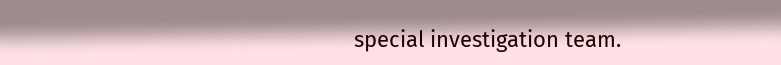special investigation team.